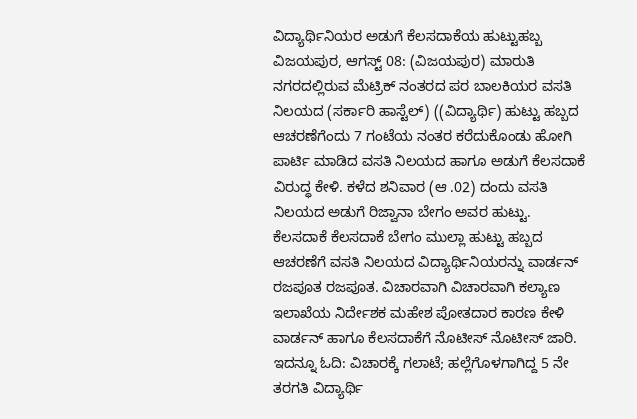ವಿದ್ಯಾರ್ಥಿನಿಯರ ಅಡುಗೆ ಕೆಲಸದಾಕೆಯ ಹುಟ್ಟುಹಬ್ಬ
ವಿಜಯಪುರ, ಆಗಸ್ಟ್ 08: (ವಿಜಯಪುರ) ಮಾರುತಿ ನಗರದಲ್ಲಿರುವ ಮೆಟ್ರಿಕ್ ನಂತರದ ಪರ ಬಾಲಕಿಯರ ವಸತಿ ನಿಲಯದ (ಸರ್ಕಾರಿ ಹಾಸ್ಟೆಲ್) ((ವಿದ್ಯಾರ್ಥಿ) ಹುಟ್ಟು ಹಬ್ಬದ ಆಚರಣೆಗೆಂದು 7 ಗಂಟೆಯ ನಂತರ ಕರೆದುಕೊಂಡು ಹೋಗಿ ಪಾರ್ಟಿ ಮಾಡಿದ ವಸತಿ ನಿಲಯದ ಹಾಗೂ ಅಡುಗೆ ಕೆಲಸದಾಕೆ ವಿರುದ್ಧ ಕೇಳಿ. ಕಳೆದ ಶನಿವಾರ (ಆ .02) ದಂದು ವಸತಿ ನಿಲಯದ ಅಡುಗೆ ರಿಜ್ವಾನಾ ಬೇಗಂ ಅವರ ಹುಟ್ಟು.
ಕೆಲಸದಾಕೆ ಕೆಲಸದಾಕೆ ಬೇಗಂ ಮುಲ್ಲಾ ಹುಟ್ಟು ಹಬ್ಬದ ಆಚರಣೆಗೆ ವಸತಿ ನಿಲಯದ ವಿದ್ಯಾರ್ಥಿನಿಯರನ್ನು ವಾರ್ಡನ್ ರಜಪೂತ ರಜಪೂತ. ವಿಚಾರವಾಗಿ ವಿಚಾರವಾಗಿ ಕಲ್ಯಾಣ ಇಲಾಖೆಯ ನಿರ್ದೇಶಕ ಮಹೇಶ ಪೋತದಾರ ಕಾರಣ ಕೇಳಿ ವಾರ್ಡನ್ ಹಾಗೂ ಕೆಲಸದಾಕೆಗೆ ನೊಟೀಸ್ ನೊಟೀಸ್ ಜಾರಿ.
ಇದನ್ನೂ ಓದಿ: ವಿಚಾರಕ್ಕೆ ಗಲಾಟೆ; ಹಲ್ಲೆಗೊಳಗಾಗಿದ್ದ 5 ನೇ ತರಗತಿ ವಿದ್ಯಾರ್ಥಿ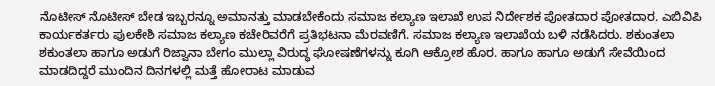ನೊಟೀಸ್ ನೊಟೀಸ್ ಬೇಡ ಇಬ್ಬರನ್ನೂ ಅಮಾನತ್ತು ಮಾಡಬೇಕೆಂದು ಸಮಾಜ ಕಲ್ಯಾಣ ಇಲಾಖೆ ಉಪ ನಿರ್ದೇಶಕ ಪೋತದಾರ ಪೋತದಾರ. ಎಬಿವಿಪಿ ಕಾರ್ಯಕರ್ತರು ಪುಲಕೇಶಿ ಸಮಾಜ ಕಲ್ಯಾಣ ಕಚೇರಿವರೆಗೆ ಪ್ರತಿಭಟನಾ ಮೆರವಣಿಗೆ. ಸಮಾಜ ಕಲ್ಯಾಣ ಇಲಾಖೆಯ ಬಳಿ ನಡೆಸಿದರು. ಶಕುಂತಲಾ ಶಕುಂತಲಾ ಹಾಗೂ ಅಡುಗೆ ರಿಜ್ವಾನಾ ಬೇಗಂ ಮುಲ್ಲಾ ವಿರುದ್ಧ ಘೋಷಣೆಗಳನ್ನು ಕೂಗಿ ಆಕ್ರೋಶ ಹೊರ. ಹಾಗೂ ಹಾಗೂ ಅಡುಗೆ ಸೇವೆಯಿಂದ ಮಾಡದಿದ್ದರೆ ಮುಂದಿನ ದಿನಗಳಲ್ಲಿ ಮತ್ತೆ ಹೋರಾಟ ಮಾಡುವ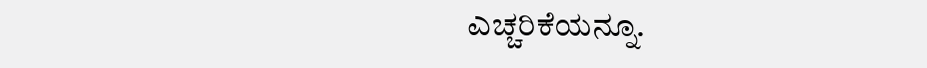ಎಚ್ಚರಿಕೆಯನ್ನೂ.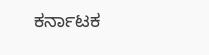ಕರ್ನಾಟಕ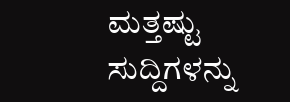ಮತ್ತಷ್ಟು ಸುದ್ದಿಗಳನ್ನು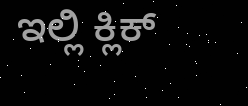ಇಲ್ಲಿ ಕ್ಲಿಕ್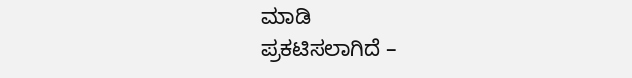ಮಾಡಿ
ಪ್ರಕಟಿಸಲಾಗಿದೆ –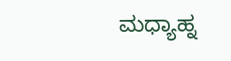ಮಧ್ಯಾಹ್ನ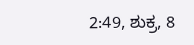2:49, ಶುಕ್ರ, 8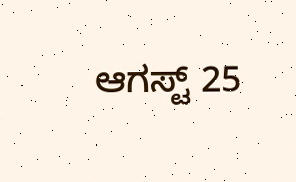ಆಗಸ್ಟ್ 25